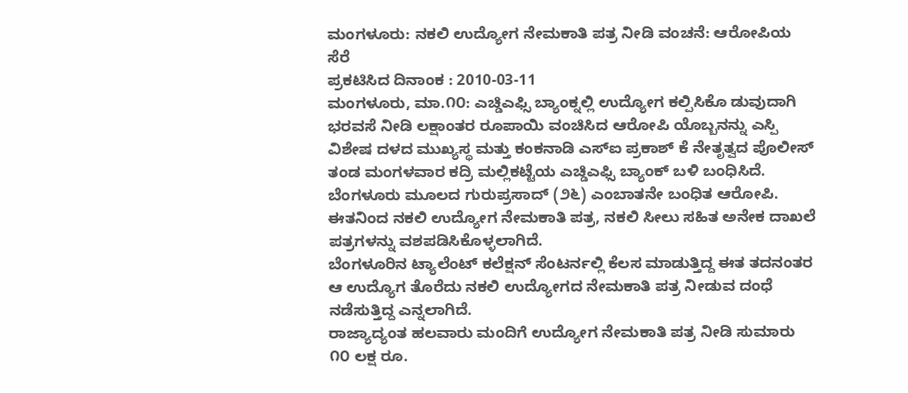ಮಂಗಳೂರು: ನಕಲಿ ಉದ್ಯೋಗ ನೇಮಕಾತಿ ಪತ್ರ ನೀಡಿ ವಂಚನೆ: ಆರೋಪಿಯ ಸೆರೆ
ಪ್ರಕಟಿಸಿದ ದಿನಾಂಕ : 2010-03-11
ಮಂಗಳೂರು, ಮಾ.೧೦: ಎಚ್ಡಿಎಫ್ಸಿ ಬ್ಯಾಂಕ್ನಲ್ಲಿ ಉದ್ಯೋಗ ಕಲ್ಪಿಸಿಕೊ ಡುವುದಾಗಿ ಭರವಸೆ ನೀಡಿ ಲಕ್ಷಾಂತರ ರೂಪಾಯಿ ವಂಚಿಸಿದ ಆರೋಪಿ ಯೊಬ್ಬನನ್ನು ಎಸ್ಪಿ ವಿಶೇಷ ದಳದ ಮುಖ್ಯಸ್ಥ ಮತ್ತು ಕಂಕನಾಡಿ ಎಸ್ಐ ಪ್ರಕಾಶ್ ಕೆ ನೇತೃತ್ವದ ಪೊಲೀಸ್ ತಂಡ ಮಂಗಳವಾರ ಕದ್ರಿ ಮಲ್ಲಿಕಟ್ಟೆಯ ಎಚ್ಡಿಎಫ್ಸಿ ಬ್ಯಾಂಕ್ ಬಳಿ ಬಂಧಿಸಿದೆ.
ಬೆಂಗಳೂರು ಮೂಲದ ಗುರುಪ್ರಸಾದ್ (೨೬) ಎಂಬಾತನೇ ಬಂಧಿತ ಆರೋಪಿ. ಈತನಿಂದ ನಕಲಿ ಉದ್ಯೋಗ ನೇಮಕಾತಿ ಪತ್ರ, ನಕಲಿ ಸೀಲು ಸಹಿತ ಅನೇಕ ದಾಖಲೆ ಪತ್ರಗಳನ್ನು ವಶಪಡಿಸಿಕೊಳ್ಳಲಾಗಿದೆ.
ಬೆಂಗಳೂರಿನ ಟ್ಯಾಲೆಂಟ್ ಕಲೆಕ್ಷನ್ ಸೆಂಟರ್ನಲ್ಲಿ ಕೆಲಸ ಮಾಡುತ್ತಿದ್ದ ಈತ ತದನಂತರ ಆ ಉದ್ಯೊಗ ತೊರೆದು ನಕಲಿ ಉದ್ಯೋಗದ ನೇಮಕಾತಿ ಪತ್ರ ನೀಡುವ ದಂಧೆ ನಡೆಸುತ್ತಿದ್ದ ಎನ್ನಲಾಗಿದೆ.
ರಾಜ್ಯಾದ್ಯಂತ ಹಲವಾರು ಮಂದಿಗೆ ಉದ್ಯೋಗ ನೇಮಕಾತಿ ಪತ್ರ ನೀಡಿ ಸುಮಾರು ೧೦ ಲಕ್ಷ ರೂ.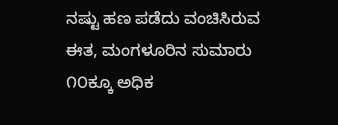ನಷ್ಟು ಹಣ ಪಡೆದು ವಂಚಿಸಿರುವ ಈತ, ಮಂಗಳೂರಿನ ಸುಮಾರು ೧೦ಕ್ಕೂ ಅಧಿಕ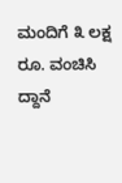ಮಂದಿಗೆ ೩ ಲಕ್ಷ ರೂ. ವಂಚಿಸಿ ದ್ದಾನೆ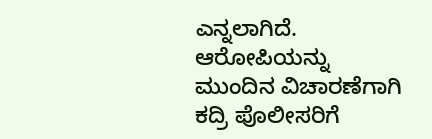ಎನ್ನಲಾಗಿದೆ. ಆರೋಪಿಯನ್ನು ಮುಂದಿನ ವಿಚಾರಣೆಗಾಗಿ ಕದ್ರಿ ಪೊಲೀಸರಿಗೆ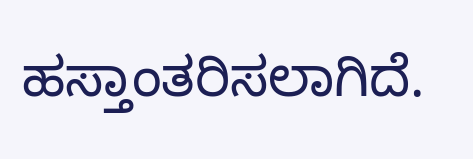ಹಸ್ತಾಂತರಿಸಲಾಗಿದೆ.